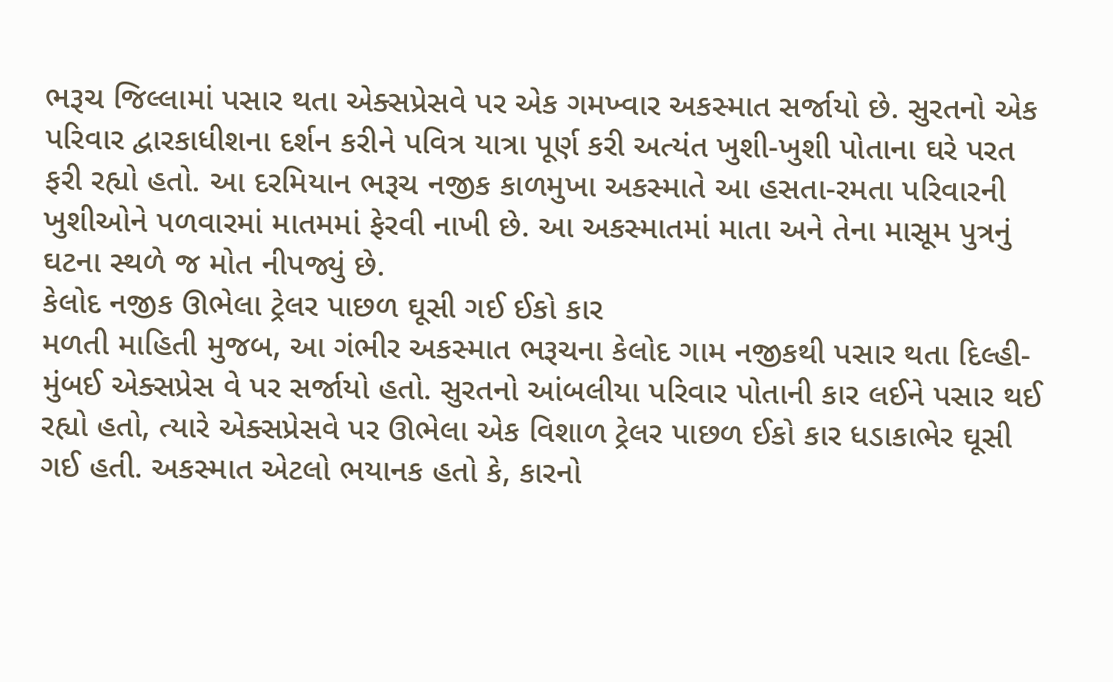ભરૂચ જિલ્લામાં પસાર થતા એક્સપ્રેસવે પર એક ગમખ્વાર અકસ્માત સર્જાયો છે. સુરતનો એક પરિવાર દ્વારકાધીશના દર્શન કરીને પવિત્ર યાત્રા પૂર્ણ કરી અત્યંત ખુશી-ખુશી પોતાના ઘરે પરત ફરી રહ્યો હતો. આ દરમિયાન ભરૂચ નજીક કાળમુખા અકસ્માતે આ હસતા-રમતા પરિવારની ખુશીઓને પળવારમાં માતમમાં ફેરવી નાખી છે. આ અકસ્માતમાં માતા અને તેના માસૂમ પુત્રનું ઘટના સ્થળે જ મોત નીપજ્યું છે.
કેલોદ નજીક ઊભેલા ટ્રેલર પાછળ ઘૂસી ગઈ ઈકો કાર
મળતી માહિતી મુજબ, આ ગંભીર અકસ્માત ભરૂચના કેલોદ ગામ નજીકથી પસાર થતા દિલ્હી-મુંબઈ એક્સપ્રેસ વે પર સર્જાયો હતો. સુરતનો આંબલીયા પરિવાર પોતાની કાર લઈને પસાર થઈ રહ્યો હતો, ત્યારે એક્સપ્રેસવે પર ઊભેલા એક વિશાળ ટ્રેલર પાછળ ઈકો કાર ધડાકાભેર ઘૂસી ગઈ હતી. અકસ્માત એટલો ભયાનક હતો કે, કારનો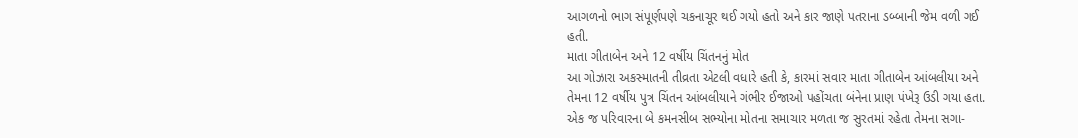આગળનો ભાગ સંપૂર્ણપણે ચકનાચૂર થઈ ગયો હતો અને કાર જાણે પતરાના ડબ્બાની જેમ વળી ગઈ હતી.
માતા ગીતાબેન અને 12 વર્ષીય ચિંતનનું મોત
આ ગોઝારા અકસ્માતની તીવ્રતા એટલી વધારે હતી કે, કારમાં સવાર માતા ગીતાબેન આંબલીયા અને તેમના 12 વર્ષીય પુત્ર ચિંતન આંબલીયાને ગંભીર ઈજાઓ પહોંચતા બંનેના પ્રાણ પંખેરૂ ઉડી ગયા હતા. એક જ પરિવારના બે કમનસીબ સભ્યોના મોતના સમાચાર મળતા જ સુરતમાં રહેતા તેમના સગા-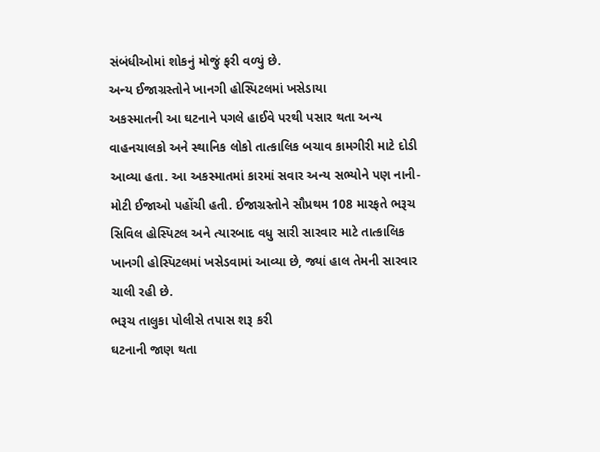સંબંધીઓમાં શોકનું મોજું ફરી વળ્યું છે.
અન્ય ઈજાગ્રસ્તોને ખાનગી હોસ્પિટલમાં ખસેડાયા
અકસ્માતની આ ઘટનાને પગલે હાઈવે પરથી પસાર થતા અન્ય વાહનચાલકો અને સ્થાનિક લોકો તાત્કાલિક બચાવ કામગીરી માટે દોડી આવ્યા હતા. આ અકસ્માતમાં કારમાં સવાર અન્ય સભ્યોને પણ નાની-મોટી ઈજાઓ પહોંચી હતી. ઈજાગ્રસ્તોને સૌપ્રથમ 108 મારફતે ભરૂચ સિવિલ હોસ્પિટલ અને ત્યારબાદ વધુ સારી સારવાર માટે તાત્કાલિક ખાનગી હોસ્પિટલમાં ખસેડવામાં આવ્યા છે, જ્યાં હાલ તેમની સારવાર ચાલી રહી છે.
ભરૂચ તાલુકા પોલીસે તપાસ શરૂ કરી
ઘટનાની જાણ થતા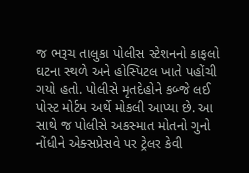જ ભરૂચ તાલુકા પોલીસ સ્ટેશનનો કાફલો ઘટના સ્થળે અને હોસ્પિટલ ખાતે પહોંચી ગયો હતો. પોલીસે મૃતદેહોને કબ્જે લઈ પોસ્ટ મોર્ટમ અર્થે મોકલી આપ્યા છે. આ સાથે જ પોલીસે અકસ્માત મોતનો ગુનો નોંધીને એક્સપ્રેસવે પર ટ્રેલર કેવી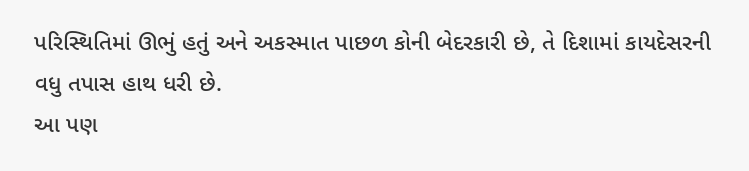પરિસ્થિતિમાં ઊભું હતું અને અકસ્માત પાછળ કોની બેદરકારી છે, તે દિશામાં કાયદેસરની વધુ તપાસ હાથ ધરી છે.
આ પણ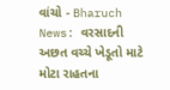વાંચો - Bharuch News: વરસાદની અછત વચ્ચે ખેડૂતો માટે મોટા રાહતના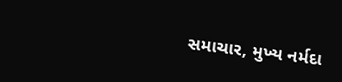સમાચાર, મુખ્ય નર્મદા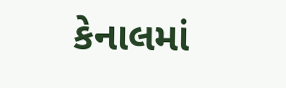કેનાલમાં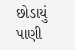છોડાયું પાણી